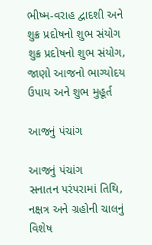ભીષ્મ-વરાહ દ્વાદશી અને શુક્ર પ્રદોષનો શુભ સંયોગ
શુક્ર પ્રદોષનો શુભ સંયોગ, જાણો આજનો ભાગ્યોદય ઉપાય અને શુભ મુહૂર્ત

આજનું પંચાંગ

આજનું પંચાંગ
સનાતન પરંપરામાં તિથિ, નક્ષત્ર અને ગ્રહોની ચાલનું વિશેષ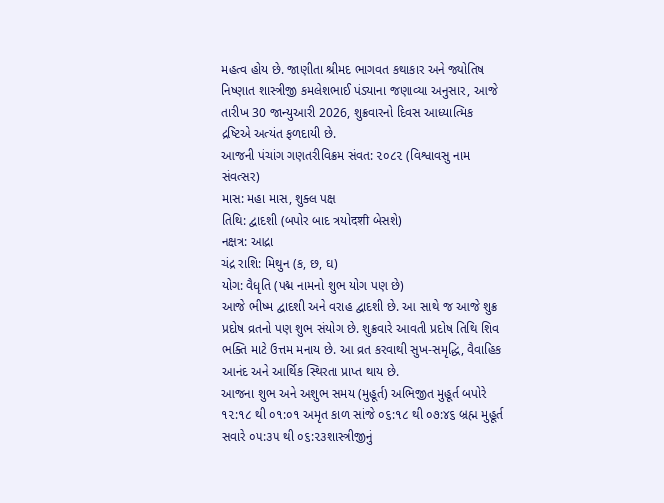મહત્વ હોય છે. જાણીતા શ્રીમદ ભાગવત કથાકાર અને જ્યોતિષ નિષ્ણાત શાસ્ત્રીજી કમલેશભાઈ પંડ્યાના જણાવ્યા અનુસાર, આજે તારીખ 30 જાન્યુઆરી 2026, શુક્રવારનો દિવસ આધ્યાત્મિક દ્રષ્ટિએ અત્યંત ફળદાયી છે.
આજની પંચાંગ ગણતરીવિક્રમ સંવત: ૨૦૮૨ (વિશ્વાવસુ નામ સંવત્સર)
માસ: મહા માસ, શુક્લ પક્ષ
તિથિ: દ્વાદશી (બપોર બાદ ત્રયોदशी બેસશે)
નક્ષત્ર: આદ્રા
ચંદ્ર રાશિ: મિથુન (ક, છ, ઘ)
યોગ: વૈધૃતિ (પદ્મ નામનો શુભ યોગ પણ છે)
આજે ભીષ્મ દ્વાદશી અને વરાહ દ્વાદશી છે. આ સાથે જ આજે શુક્ર પ્રદોષ વ્રતનો પણ શુભ સંયોગ છે. શુક્રવારે આવતી પ્રદોષ તિથિ શિવ ભક્તિ માટે ઉત્તમ મનાય છે. આ વ્રત કરવાથી સુખ-સમૃદ્ધિ, વૈવાહિક આનંદ અને આર્થિક સ્થિરતા પ્રાપ્ત થાય છે.
આજના શુભ અને અશુભ સમય (મુહૂર્ત) અભિજીત મુહૂર્ત બપોરે ૧૨:૧૮ થી ૦૧:૦૧ અમૃત કાળ સાંજે ૦૬:૧૮ થી ૦૭:૪૬ બ્રહ્મ મુહૂર્ત સવારે ૦૫:૩૫ થી ૦૬:૨૩શાસ્ત્રીજીનું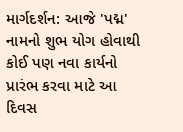માર્ગદર્શન: આજે 'પદ્મ' નામનો શુભ યોગ હોવાથી કોઈ પણ નવા કાર્યનો પ્રારંભ કરવા માટે આ દિવસ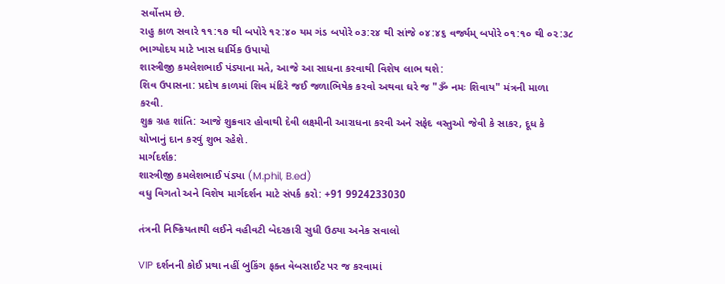સર્વોત્તમ છે.
રાહુ કાળ સવારે ૧૧:૧૭ થી બપોરે ૧૨:૪૦ યમ ગંડ બપોરે ૦૩:૨૪ થી સાંજે ૦૪:૪૬ વર્જ્યમ્ બપોરે ૦૧:૧૦ થી ૦૨:૩૮
ભાગ્યોદય માટે ખાસ ધાર્મિક ઉપાયો
શાસ્ત્રીજી કમલેશભાઈ પંડ્યાના મતે, આજે આ સાધના કરવાથી વિશેષ લાભ થશે:
શિવ ઉપાસના: પ્રદોષ કાળમાં શિવ મંદિરે જઈ જળાભિષેક કરવો અથવા ઘરે જ "ૐ નમઃ શિવાય" મંત્રની માળા કરવી.
શુક્ર ગ્રહ શાંતિ: આજે શુક્રવાર હોવાથી દેવી લક્ષ્મીની આરાધના કરવી અને સફેદ વસ્તુઓ જેવી કે સાકર, દૂધ કે ચોખાનું દાન કરવું શુભ રહેશે.
માર્ગદર્શક:
શાસ્ત્રીજી કમલેશભાઈ પંડ્યા (M.phil, B.ed)
વધુ વિગતો અને વિશેષ માર્ગદર્શન માટે સંપર્ક કરો: +91 9924233030

તંત્રની નિષ્ક્રિયતાથી લઈને વહીવટી બેદરકારી સુધી ઉઠ્યા અનેક સવાલો

VIP દર્શનની કોઈ પ્રથા નહીં બુકિંગ ફક્ત વેબસાઈટ પર જ કરવામાં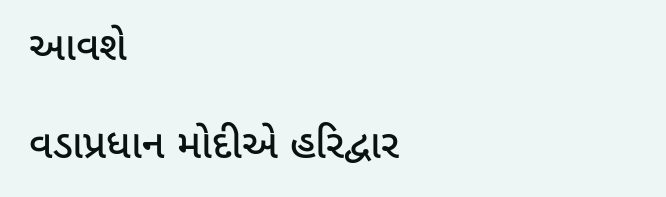આવશે

વડાપ્રધાન મોદીએ હરિદ્વાર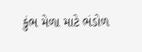કુંભ મેળા માટે ભંડોળ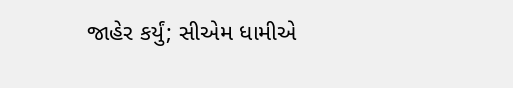જાહેર કર્યું; સીએમ ધામીએ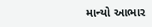માન્યો આભાર